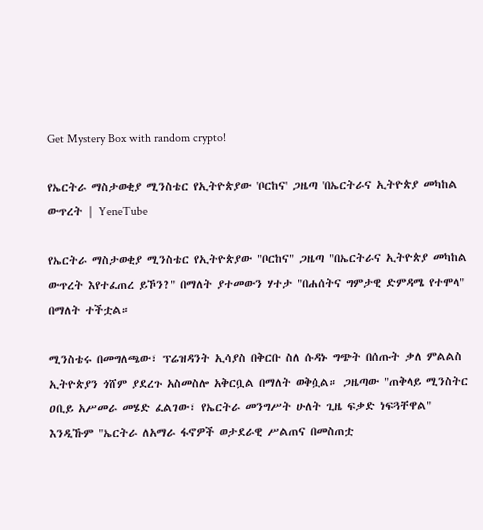Get Mystery Box with random crypto!

የኤርትራ ማስታወቂያ ሚንስቴር የኢትዮጵያው 'ቦርከና' ጋዜጣ 'በኤርትራና ኢትዮጵያ መካከል ውጥረት | YeneTube

የኤርትራ ማስታወቂያ ሚንስቴር የኢትዮጵያው "ቦርከና" ጋዜጣ "በኤርትራና ኢትዮጵያ መካከል ውጥረት እየተፈጠረ ይኾን?" በማለት ያተመውን ሃተታ "በሐሰትና ግምታዊ ድምዳሜ የተሞላ" በማለት ተችቷል።

ሚንስቴሩ በመግለጫው፣ ፕሬዝዳንት ኢሳያስ በቅርቡ ስለ ሱዳኑ ግጭት በሰጡት ቃለ ምልልስ ኢትዮጵያን ጎሸም ያደረጉ አስመስሎ አቅርቧል በማለት ወቅሷል። ጋዜጣው "ጠቅላይ ሚንስትር ዐቢይ አሥመራ መሄድ ፈልገው፣ የኤርትራ መንግሥት ሁለት ጊዜ ፍቃድ ነፍጓቸዋል" እንዲኹም "ኤርትራ ለአማራ ፋኖዎች ወታደራዊ ሥልጠና በመስጠቷ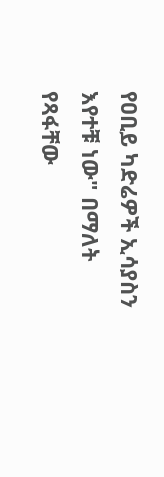የዐቢይ ካድሬዎች ኢሳያስን እየተቹ ነው" በማለት የጻፋቸው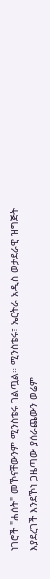ነገሮች "ሐሰት" መኾናቸውንም ሚንስቴሩ ገልጧል። ሚንስቴሩ፣ ኤርትራ አዲስ ወታደራዊ ዝግጅት እያደረገች እንደኾነ ጋዜጣው ያሰራጨውን ወሬም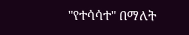"የተሳሳተ" በማለት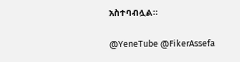አስተባብሏል።

@YeneTube @FikerAssefa